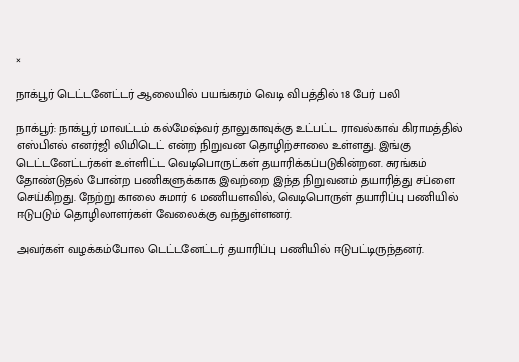×

நாக்பூர் டெட்டனேட்டர் ஆலையில் பயங்கரம் வெடி விபத்தில் 18 பேர் பலி

நாக்பூர்: நாக்பூர் மாவட்டம் கல்மேஷ்வர் தாலுகாவுக்கு உட்பட்ட ராவல்காவ் கிராமத்தில் எஸ்பிஎல் எனர்ஜி லிமிடெட் என்ற நிறுவன தொழிற்சாலை உள்ளது. இங்கு டெட்டனேட்டர்கள் உள்ளிட்ட வெடிபொருட்கள் தயாரிக்கப்படுகின்றன. சுரங்கம் தோண்டுதல் போன்ற பணிகளுக்காக இவற்றை இந்த நிறுவனம் தயாரித்து சப்ளை செய்கிறது. நேற்று காலை சுமார் 6 மணியளவில், வெடிபொருள் தயாரிப்பு பணியில் ஈடுபடும் தொழிலாளர்கள் வேலைக்கு வந்துள்ளனர்.

அவர்கள் வழக்கம்போல டெட்டனேட்டர் தயாரிப்பு பணியில் ஈடுபட்டிருந்தனர்.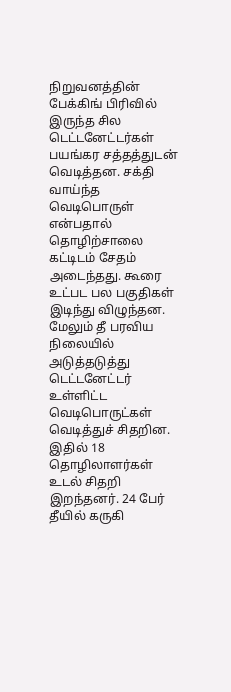நிறுவனத்தின் பேக்கிங் பிரிவில் இருந்த சில டெட்டனேட்டர்கள் பயங்கர சத்தத்துடன் வெடித்தன. சக்தி வாய்ந்த வெடிபொருள் என்பதால் தொழிற்சாலை கட்டிடம் சேதம் அடைந்தது. கூரை உட்பட பல பகுதிகள் இடிந்து விழுந்தன. மேலும் தீ பரவிய நிலையில் அடுத்தடுத்து டெட்டனேட்டர் உள்ளிட்ட வெடிபொருட்கள் வெடித்துச் சிதறின. இதில் 18 தொழிலாளர்கள் உடல் சிதறி இறந்தனர். 24 பேர் தீயில் கருகி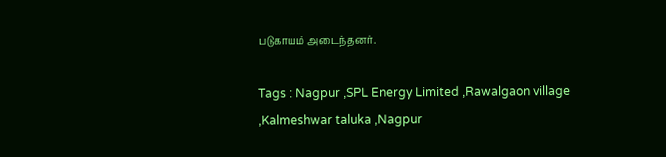படுகாயம் அடைந்தனர்.

Tags : Nagpur ,SPL Energy Limited ,Rawalgaon village ,Kalmeshwar taluka ,Nagpur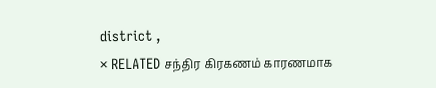district ,
× RELATED சந்திர கிரகணம் காரணமாக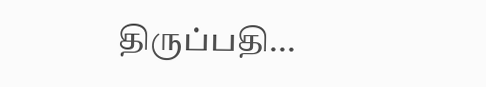திருப்பதி...